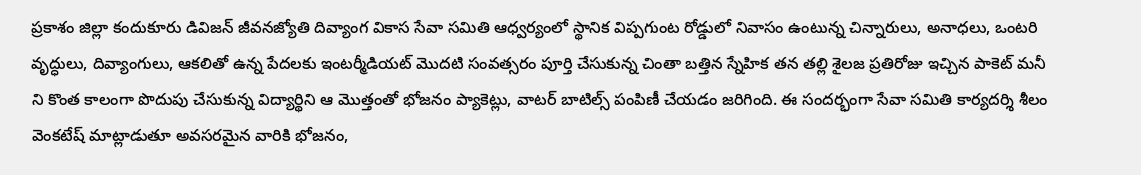ప్రకాశం జిల్లా కందుకూరు డివిజన్ జీవనజ్యోతి దివ్యాంగ వికాస సేవా సమితి ఆధ్వర్యంలో స్థానిక విప్పగుంట రోడ్డులో నివాసం ఉంటున్న చిన్నారులు, అనాధలు, ఒంటరి వృద్ధులు, దివ్యాంగులు, ఆకలితో ఉన్న పేదలకు ఇంటర్మీడియట్ మొదటి సంవత్సరం పూర్తి చేసుకున్న చింతా బత్తిన స్నేహిక తన తల్లి శైలజ ప్రతిరోజు ఇచ్చిన పాకెట్ మనీ ని కొంత కాలంగా పొదుపు చేసుకున్న విద్యార్థిని ఆ మొత్తంతో భోజనం ప్యాకెట్లు, వాటర్ బాటిల్స్ పంపిణీ చేయడం జరిగింది. ఈ సందర్భంగా సేవా సమితి కార్యదర్శి శీలం వెంకటేష్ మాట్లాడుతూ అవసరమైన వారికి భోజనం,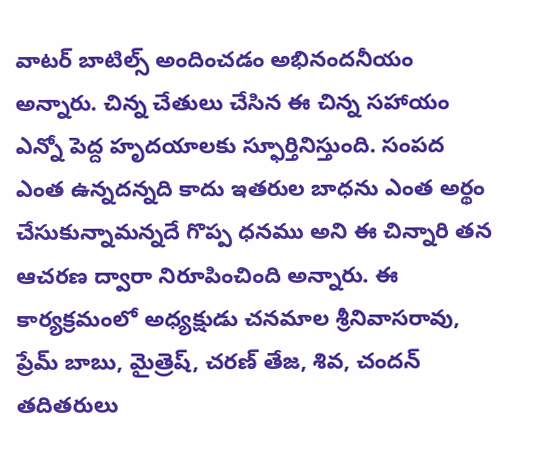వాటర్ బాటిల్స్ అందించడం అభినందనీయం అన్నారు. చిన్న చేతులు చేసిన ఈ చిన్న సహాయం ఎన్నో పెద్ద హృదయాలకు స్ఫూర్తినిస్తుంది. సంపద ఎంత ఉన్నదన్నది కాదు ఇతరుల బాధను ఎంత అర్థం చేసుకున్నామన్నదే గొప్ప ధనము అని ఈ చిన్నారి తన ఆచరణ ద్వారా నిరూపించింది అన్నారు. ఈ కార్యక్రమంలో అధ్యక్షుడు చనమాల శ్రీనివాసరావు, ప్రేమ్ బాబు, మైత్రెష్, చరణ్ తేజ, శివ, చందన్ తదితరులు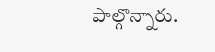పాల్గొన్నారు.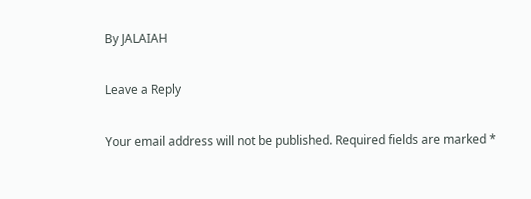By JALAIAH

Leave a Reply

Your email address will not be published. Required fields are marked *